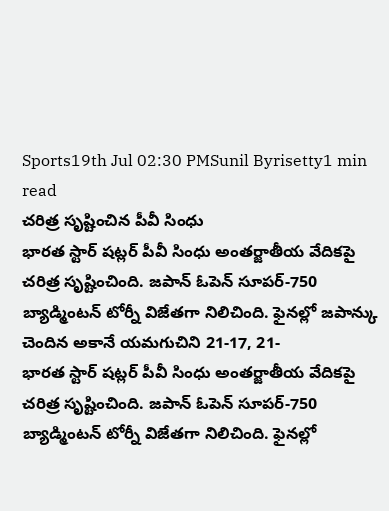Sports19th Jul 02:30 PMSunil Byrisetty1 min read
చరిత్ర సృష్టించిన పీవీ సింధు
భారత స్టార్ షట్లర్ పీవీ సింధు అంతర్జాతీయ వేదికపై చరిత్ర సృష్టించింది. జపాన్ ఓపెన్ సూపర్-750 బ్యాడ్మింటన్ టోర్నీ విజేతగా నిలిచింది. ఫైనల్లో జపాన్కు చెందిన అకానే యమగుచిని 21-17, 21-
భారత స్టార్ షట్లర్ పీవీ సింధు అంతర్జాతీయ వేదికపై
చరిత్ర సృష్టించింది. జపాన్ ఓపెన్ సూపర్-750 బ్యాడ్మింటన్ టోర్నీ విజేతగా నిలిచింది. ఫైనల్లో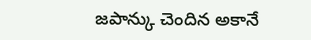జపాన్కు చెందిన అకానే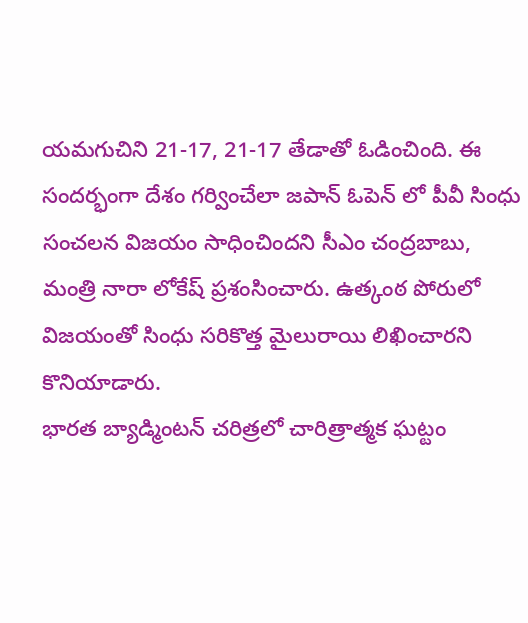యమగుచిని 21-17, 21-17 తేడాతో ఓడించింది. ఈ సందర్భంగా దేశం గర్వించేలా జపాన్ ఓపెన్ లో పీవీ సింధు సంచలన విజయం సాధించిందని సీఎం చంద్రబాబు, మంత్రి నారా లోకేష్ ప్రశంసించారు. ఉత్కంఠ పోరులో విజయంతో సింధు సరికొత్త మైలురాయి లిఖించారని కొనియాడారు.
భారత బ్యాడ్మింటన్ చరిత్రలో చారిత్రాత్మక ఘట్టం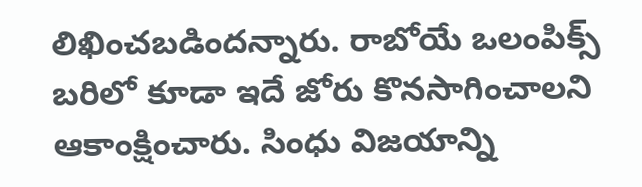లిఖించబడిందన్నారు. రాబోయే ఒలంపిక్స్ బరిలో కూడా ఇదే జోరు కొనసాగించాలని ఆకాంక్షించారు. సింధు విజయాన్ని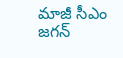మాజీ సీఎం జగన్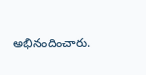అభినందించారు.